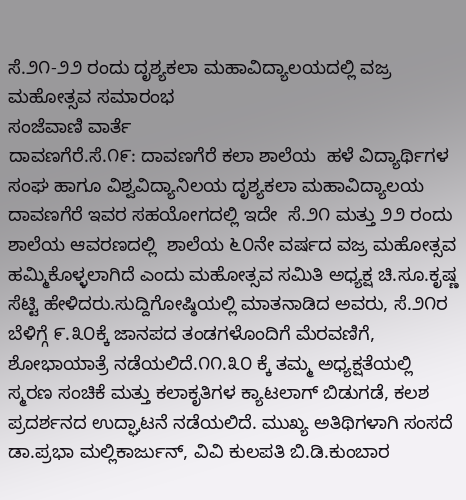ಸೆ.೨೧-೨೨ ರಂದು ದೃಶ್ಯಕಲಾ ಮಹಾವಿದ್ಯಾಲಯದಲ್ಲಿ‌ ವಜ್ರ ಮಹೋತ್ಸವ ಸಮಾರಂಭ
ಸಂಜೆವಾಣಿ ವಾರ್ತೆ
ದಾವಣಗೆರೆ.ಸೆ.೧೯: ದಾವಣಗೆರೆ ಕಲಾ ಶಾಲೆಯ  ಹಳೆ ವಿದ್ಯಾರ್ಥಿಗಳ ಸಂಘ ಹಾಗೂ ವಿಶ್ವವಿದ್ಯಾನಿಲಯ ದೃಶ್ಯಕಲಾ ಮಹಾವಿದ್ಯಾಲಯ ದಾವಣಗೆರೆ ಇವರ ಸಹಯೋಗದಲ್ಲಿ ಇದೇ  ಸೆ.೨೧ ಮತ್ತು ೨೨ ರಂದು  ಶಾಲೆಯ ಆವರಣದಲ್ಲಿ  ಶಾಲೆಯ ೬೦ನೇ ವರ್ಷದ ವಜ್ರ ಮಹೋತ್ಸವ ಹಮ್ಮಿಕೊಳ್ಳಲಾಗಿದೆ ಎಂದು ಮಹೋತ್ಸವ ಸಮಿತಿ ಅಧ್ಯಕ್ಷ ಚಿ.ಸೂ.ಕೃಷ್ಣ ಸೆಟ್ಟಿ ಹೇಳಿದರು.ಸುದ್ದಿಗೋಷ್ಠಿಯಲ್ಲಿ ಮಾತನಾಡಿದ ಅವರು, ಸೆ.೨೧ರ ಬೆಳಿಗ್ಗೆ ೯.೩೦ಕ್ಕೆ ಜಾನಪದ ತಂಡಗಳೊಂದಿಗೆ ಮೆರವಣಿಗೆ, ಶೋಭಾಯಾತ್ರೆ ನಡೆಯಲಿದೆ.೧೧.೩೦ ಕ್ಕೆ ತಮ್ಮ ಅಧ್ಯಕ್ಷತೆಯಲ್ಲಿ ಸ್ಮರಣ ಸಂಚಿಕೆ ಮತ್ತು ಕಲಾಕೃತಿಗಳ ಕ್ಯಾಟಲಾಗ್ ಬಿಡುಗಡೆ, ಕಲಶ ಪ್ರದರ್ಶನದ ಉದ್ಘಾಟನೆ ನಡೆಯಲಿದೆ. ಮುಖ್ಯ ಅತಿಥಿಗಳಾಗಿ ಸಂಸದೆ ಡಾ.ಪ್ರಭಾ ಮಲ್ಲಿಕಾರ್ಜುನ್, ವಿವಿ ಕುಲಪತಿ ಬಿ.ಡಿ.ಕುಂಬಾರ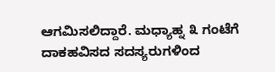ಆಗಮಿಸಲಿದ್ದಾರೆ. ಮಧ್ಯಾಹ್ನ ೩ ಗಂಟೆಗೆ ದಾಕಹವಿಸದ ಸದಸ್ಯರುಗಳಿಂದ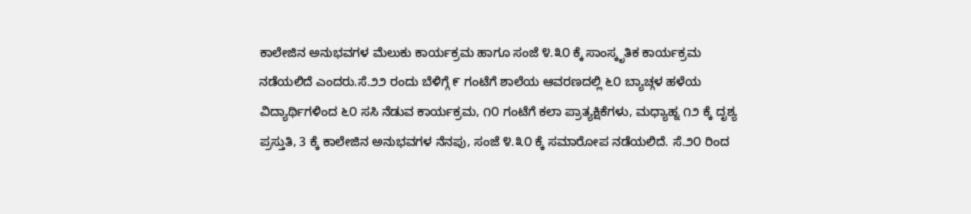ಕಾಲೇಜಿನ ಅನುಭವಗಳ ಮೆಲುಕು ಕಾರ್ಯಕ್ರಮ ಹಾಗೂ ಸಂಜೆ ೪.೩೦ ಕ್ಕೆ ಸಾಂಸ್ಕೃತಿಕ ಕಾರ್ಯಕ್ರಮ ನಡೆಯಲಿದೆ ಎಂದರು.ಸೆ.೨೨ ರಂದು ಬೆಳಿಗ್ಗೆ ೯ ಗಂಟೆಗೆ ಶಾಲೆಯ ಆವರಣದಲ್ಲಿ‌ ೬೦ ಬ್ಯಾಚ್ಗಳ ಹಳೆಯ ವಿದ್ಯಾರ್ಥಿಗಳಿಂದ ೬೦ ಸಸಿ ನೆಡುವ ಕಾರ್ಯಕ್ರಮ, ೧೦ ಗಂಟೆಗೆ ಕಲಾ ಪ್ರಾತ್ಯಕ್ಷಿಕೆಗಳು, ಮಧ್ಯಾಹ್ನ ೧೨ ಕ್ಕೆ ದೃಶ್ಯ ಪ್ರಸ್ತುತಿ, 3 ಕ್ಕೆ ಕಾಲೇಜಿನ ಅನುಭವಗಳ ನೆನಪು, ಸಂಜೆ ೪.೩೦ ಕ್ಕೆ ಸಮಾರೋಪ ನಡೆಯಲಿದೆ. ಸೆ.೨೦ ರಿಂದ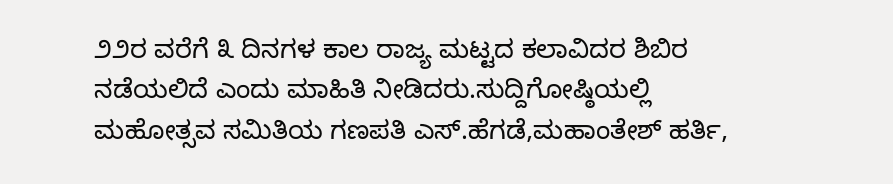೨೨ರ ವರೆಗೆ ೩ ದಿನಗಳ ಕಾಲ ರಾಜ್ಯ ಮಟ್ಟದ ಕಲಾವಿದರ ಶಿಬಿರ ನಡೆಯಲಿದೆ ಎಂದು ಮಾಹಿತಿ ನೀಡಿದರು.ಸುದ್ದಿಗೋಷ್ಠಿಯಲ್ಲಿ ಮಹೋತ್ಸವ ಸಮಿತಿಯ ಗಣಪತಿ ಎಸ್.ಹೆಗಡೆ,ಮಹಾಂತೇಶ್ ಹರ್ತಿ,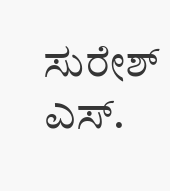ಸುರೇಶ್ ಎಸ್.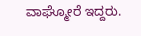ವಾಘ್ಮೋರೆ ಇದ್ದರು.